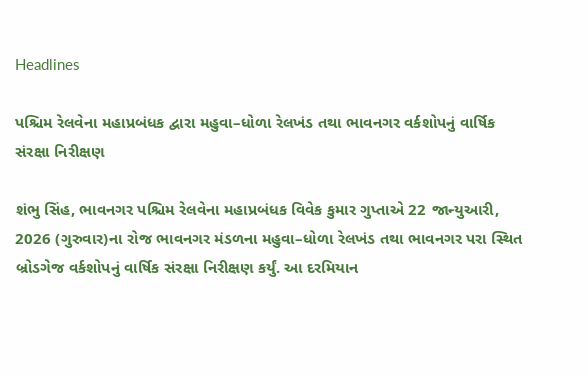Headlines

પશ્ચિમ રેલવેના મહાપ્રબંધક દ્વારા મહુવા–ધોળા રેલખંડ તથા ભાવનગર વર્કશોપનું વાર્ષિક સંરક્ષા નિરીક્ષણ

શંભુ સિંહ, ભાવનગર પશ્ચિમ રેલવેના મહાપ્રબંધક વિવેક કુમાર ગુપ્તાએ 22 જાન્યુઆરી, 2026 (ગુરુવાર)ના રોજ ભાવનગર મંડળના મહુવા–ધોળા રેલખંડ તથા ભાવનગર પરા સ્થિત બ્રોડગેજ વર્કશોપનું વાર્ષિક સંરક્ષા નિરીક્ષણ કર્યું. આ દરમિયાન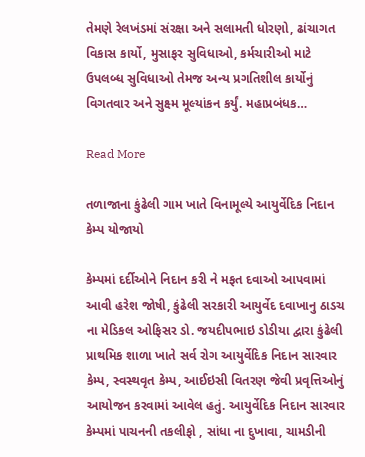તેમણે રેલખંડમાં સંરક્ષા અને સલામતી ધોરણો, ઢાંચાગત વિકાસ કાર્યો, મુસાફર સુવિધાઓ, કર્મચારીઓ માટે ઉપલબ્ધ સુવિધાઓ તેમજ અન્ય પ્રગતિશીલ કાર્યોનું વિગતવાર અને સુક્ષ્મ મૂલ્યાંકન કર્યું. મહાપ્રબંધક…

Read More

તળાજાના કુંઢેલી ગામ ખાતે વિનામૂલ્યે આયુર્વેદિક નિદાન કેમ્પ યોજાયો

કેમ્પમાં દર્દીઓને નિદાન કરી ને મફત દવાઓ આપવામાં આવી હરેશ જોષી, કુંઢેલી સરકારી આયુર્વેદ દવાખાનુ ઠાડચ ના મેડિકલ ઓફિસર ડો. જયદીપભાઇ ડોડીયા દ્વારા કુંઢેલી પ્રાથમિક શાળા ખાતે સર્વ રોગ આયુર્વેદિક નિદાન સારવાર કેમ્પ, સ્વસ્થવૃત કેમ્પ, આઈઇસી વિતરણ જેવી પ્રવૃત્તિઓનું આયોજન કરવામાં આવેલ હતું. આયુર્વેદિક નિદાન સારવાર કેમ્પમાં પાચનની તકલીફો , સાંધા ના દુખાવા, ચામડીની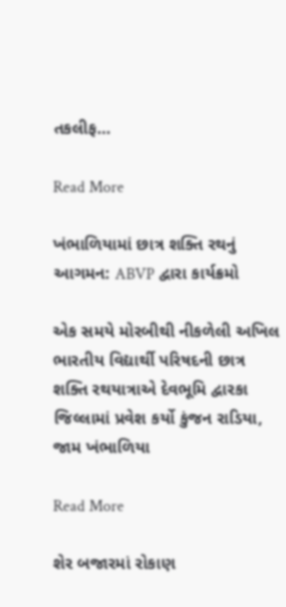તકલીફ…

Read More

ખંભાળિયામાં છાત્ર શક્તિ રથનું આગમન: ABVP દ્વારા કાર્યક્રમો

એક સમયે મોરબીથી નીકળેલી અખિલ ભારતીય વિદ્યાર્થી પરિષદની છાત્ર શક્તિ રથયાત્રાએ દેવભૂમિ દ્વારકા જિલ્લામાં પ્રવેશ કર્યો કુંજન રાડિયા, જામ ખંભાળિયા

Read More

શેર બજારમાં રોકાણ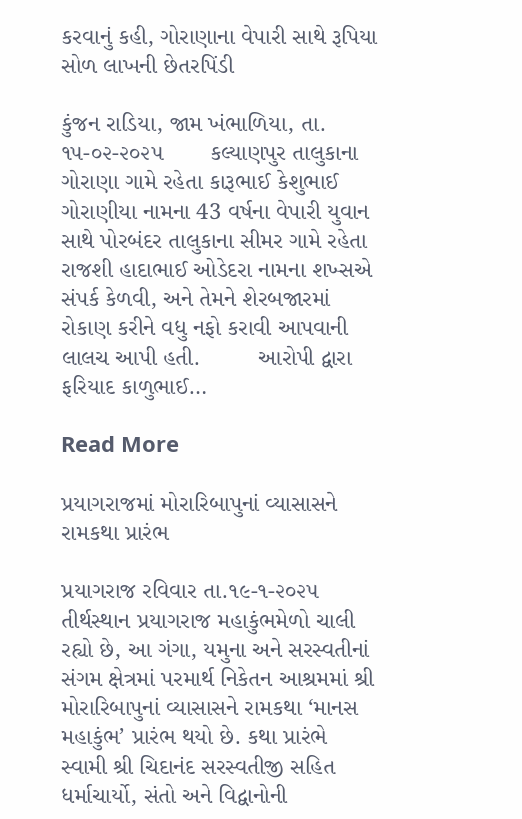કરવાનું કહી, ગોરાણાના વેપારી સાથે રૂપિયા સોળ લાખની છેતરપિંડી

કુંજન રાડિયા, જામ ખંભાળિયા, તા. ૧૫-૦૨-૨૦૨૫       કલ્યાણપુર તાલુકાના ગોરાણા ગામે રહેતા કારૂભાઈ કેશુભાઈ ગોરાણીયા નામના 43 વર્ષના વેપારી યુવાન સાથે પોરબંદર તાલુકાના સીમર ગામે રહેતા રાજશી હાદાભાઈ ઓડેદરા નામના શખ્સએ સંપર્ક કેળવી, અને તેમને શેરબજારમાં રોકાણ કરીને વધુ નફો કરાવી આપવાની લાલચ આપી હતી.         આરોપી દ્વારા ફરિયાદ કાળુભાઈ…

Read More

પ્રયાગરાજમાં મોરારિબાપુનાં વ્યાસાસને રામકથા પ્રારંભ

પ્રયાગરાજ રવિવાર તા.૧૯-૧-૨૦૨૫ તીર્થસ્થાન પ્રયાગરાજ મહાકુંભમેળો ચાલી રહ્યો છે, આ ગંગા, યમુના અને સરસ્વતીનાં સંગમ ક્ષેત્રમાં પરમાર્થ નિકેતન આશ્રમમાં શ્રી મોરારિબાપુનાં વ્યાસાસને રામકથા ‘માનસ મહાકુંભ’ પ્રારંભ થયો છે. કથા પ્રારંભે સ્વામી શ્રી ચિદાનંદ સરસ્વતીજી સહિત ધર્માચાર્યો, સંતો અને વિદ્વાનોની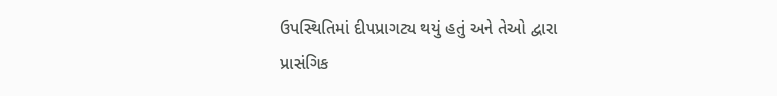ઉપસ્થિતિમાં દીપપ્રાગટ્ય થયું હતું અને તેઓ દ્વારા પ્રાસંગિક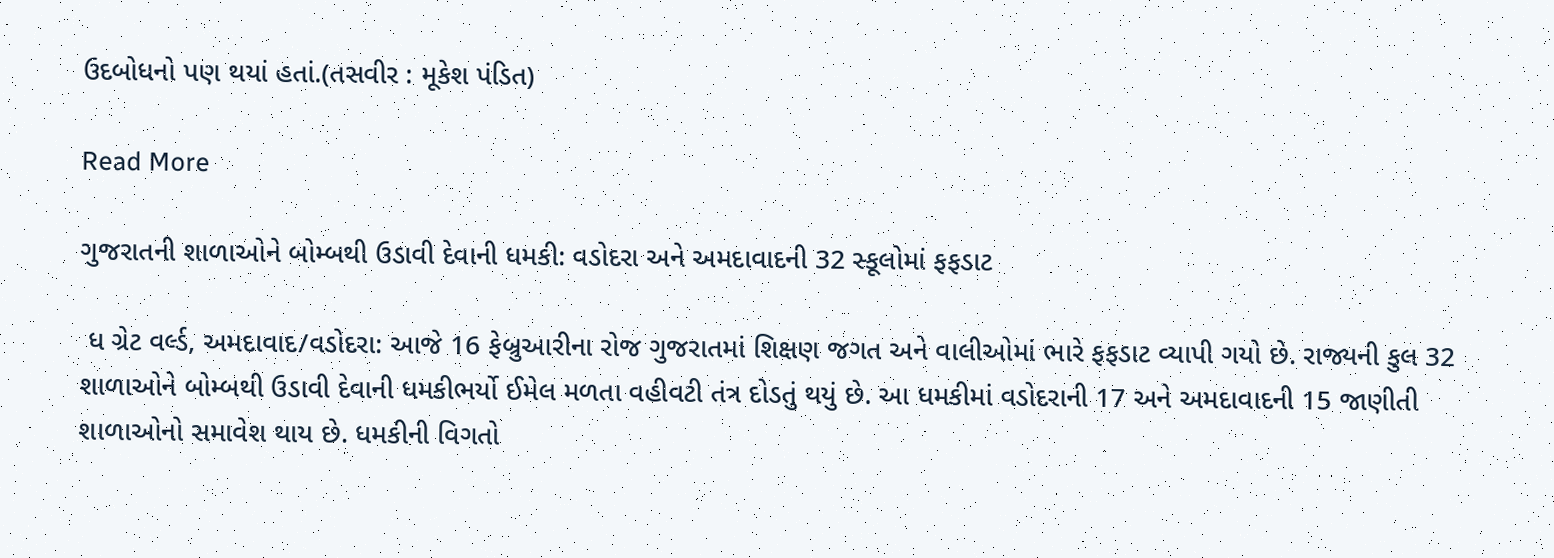ઉદબોધનો પણ થયાં હતાં.(તસવીર : મૂકેશ પંડિત)

Read More

ગુજરાતની શાળાઓને બોમ્બથી ઉડાવી દેવાની ધમકી: વડોદરા અને અમદાવાદની 32 સ્કૂલોમાં ફફડાટ

 ધ ગ્રેટ વર્લ્ડ, અમદાવાદ/વડોદરા: આજે 16 ફેબ્રુઆરીના રોજ ગુજરાતમાં શિક્ષણ જગત અને વાલીઓમાં ભારે ફફડાટ વ્યાપી ગયો છે. રાજ્યની કુલ 32 શાળાઓને બોમ્બથી ઉડાવી દેવાની ધમકીભર્યો ઈમેલ મળતા વહીવટી તંત્ર દોડતું થયું છે. આ ધમકીમાં વડોદરાની 17 અને અમદાવાદની 15 જાણીતી શાળાઓનો સમાવેશ થાય છે. ધમકીની વિગતો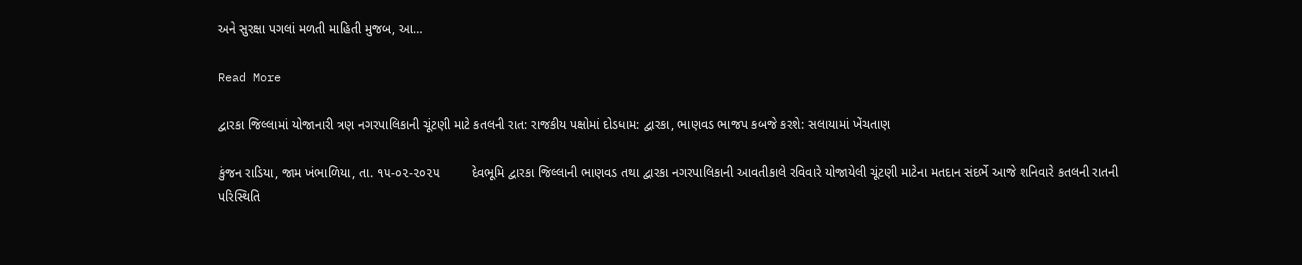અને સુરક્ષા પગલાં મળતી માહિતી મુજબ, આ…

Read More

દ્વારકા જિલ્લામાં યોજાનારી ત્રણ નગરપાલિકાની ચૂંટણી માટે કતલની રાત: રાજકીય પક્ષોમાં દોડધામ: દ્વારકા, ભાણવડ ભાજપ કબજે કરશે: સલાયામાં ખેંચતાણ

કુંજન રાડિયા, જામ ખંભાળિયા, તા. ૧૫-૦૨-૨૦૨૫         દેવભૂમિ દ્વારકા જિલ્લાની ભાણવડ તથા દ્વારકા નગરપાલિકાની આવતીકાલે રવિવારે યોજાયેલી ચૂંટણી માટેના મતદાન સંદર્ભે આજે શનિવારે કતલની રાતની પરિસ્થિતિ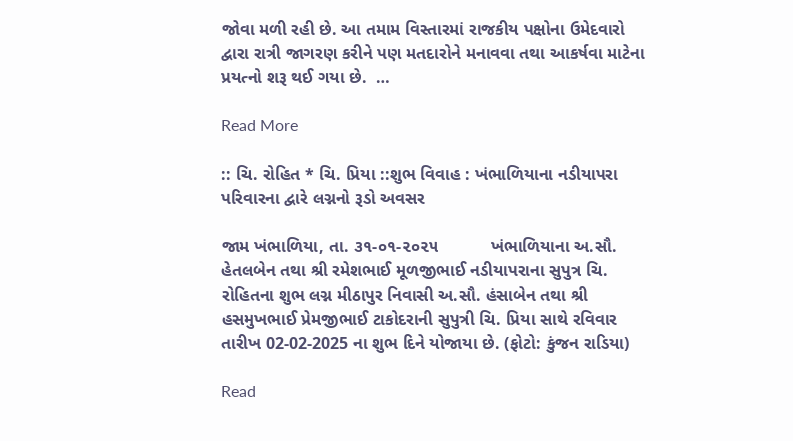જોવા મળી રહી છે. આ તમામ વિસ્તારમાં રાજકીય પક્ષોના ઉમેદવારો દ્વારા રાત્રી જાગરણ કરીને પણ મતદારોને મનાવવા તથા આકર્ષવા માટેના પ્રયત્નો શરૂ થઈ ગયા છે.  …

Read More

:: ચિ. રોહિત * ચિ. પ્રિયા ::શુભ વિવાહ : ખંભાળિયાના નડીયાપરા પરિવારના દ્વારે લગ્નનો રૂડો અવસર

જામ ખંભાળિયા, તા. ૩૧-૦૧-૨૦૨૫           ખંભાળિયાના અ.સૌ. હેતલબેન તથા શ્રી રમેશભાઈ મૂળજીભાઈ નડીયાપરાના સુપુત્ર ચિ. રોહિતના શુભ લગ્ન મીઠાપુર નિવાસી અ.સૌ. હંસાબેન તથા શ્રી હસમુખભાઈ પ્રેમજીભાઈ ટાકોદરાની સુપુત્રી ચિ. પ્રિયા સાથે રવિવાર તારીખ 02-02-2025 ના શુભ દિને યોજાયા છે. (ફોટો: કુંજન રાડિયા)

Read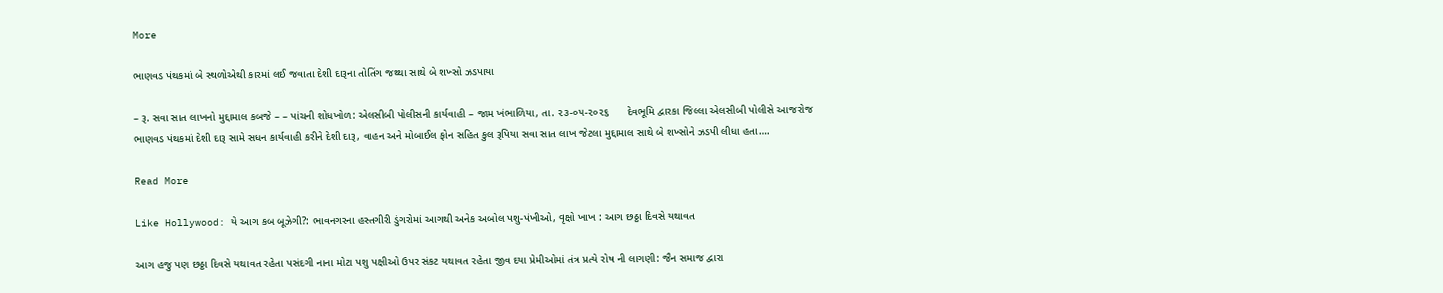More

ભાણવડ પંથકમાં બે સ્થળોએથી કારમાં લઈ જવાતા દેશી દારૂના તોતિંગ જથ્થા સાથે બે શખ્સો ઝડપાયા

– રૂ. સવા સાત લાખનો મુદ્દામાલ કબજે – – પાંચની શોધખોળ: એલસીબી પોલીસની કાર્યવાહી – જામ ખંભાળિયા, તા. ૨૩-૦૫-૨૦૨૬      દેવભૂમિ દ્વારકા જિલ્લા એલસીબી પોલીસે આજરોજ ભાણવડ પંથકમાં દેશી દારૂ સામે સધન કાર્યવાહી કરીને દેશી દારૂ, વાહન અને મોબાઈલ ફોન સહિત કુલ રૂપિયા સવા સાત લાખ જેટલા મુદ્દામાલ સાથે બે શખ્સોને ઝડપી લીધા હતા….

Read More

Like Hollywood: યે આગ કબ બૂઝેગી?: ભાવનગરના હસ્તગીરી ડુંગરોમાં આગથી અનેક અબોલ પશુ-પંખીઓ, વૃક્ષો ખાખ : આગ છઠ્ઠા દિવસે યથાવત

આગ હજુ પણ છઠ્ઠા દિવસે યથાવત રહેતા પસંદગી નાના મોટા પશુ પક્ષીઓ ઉપર સંકટ યથાવત રહેતા જીવ દયા પ્રેમીઓમાં તંત્ર પ્રત્યે રોષ ની લાગણી: જૈન સમાજ દ્વારા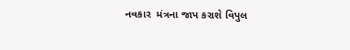નવકાર  મંત્રના જાપ કરાશે વિપુલ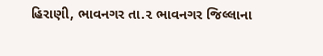હિરાણી, ભાવનગર તા.૨ ભાવનગર જિલ્લાના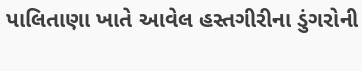પાલિતાણા ખાતે આવેલ હસ્તગીરીના ડુંગરોની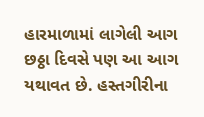હારમાળામાં લાગેલી આગ  છઠ્ઠા દિવસે પણ આ આગ યથાવત છે. હસ્તગીરીના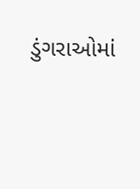ડુંગરાઓમાં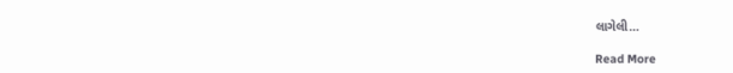લાગેલી…

Read More